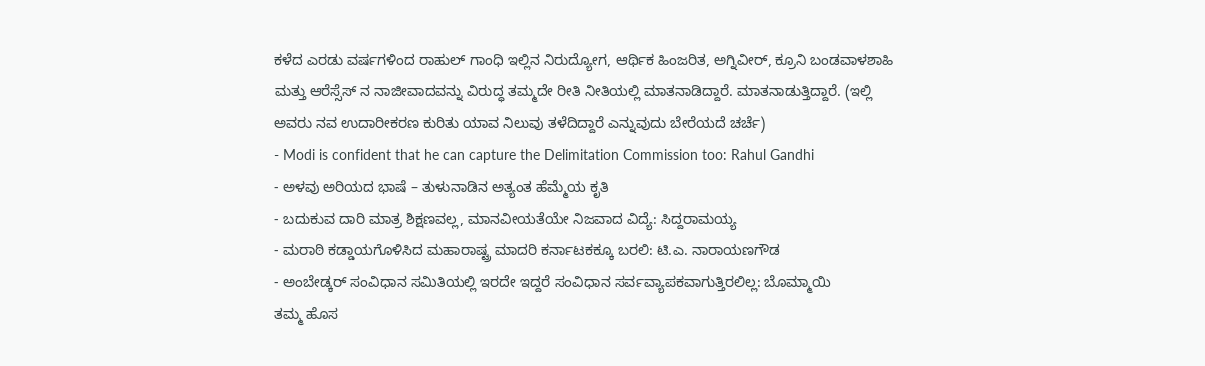ಕಳೆದ ಎರಡು ವರ್ಷಗಳಿಂದ ರಾಹುಲ್ ಗಾಂಧಿ ಇಲ್ಲಿನ ನಿರುದ್ಯೋಗ, ಆರ್ಥಿಕ ಹಿಂಜರಿತ, ಅಗ್ನಿವೀರ್, ಕ್ರೂನಿ ಬಂಡವಾಳಶಾಹಿ ಮತ್ತು ಆರೆಸ್ಸೆಸ್ ನ ನಾಜೀವಾದವನ್ನು ವಿರುದ್ಧ ತಮ್ಮದೇ ರೀತಿ ನೀತಿಯಲ್ಲಿ ಮಾತನಾಡಿದ್ದಾರೆ. ಮಾತನಾಡುತ್ತಿದ್ದಾರೆ. (ಇಲ್ಲಿ ಅವರು ನವ ಉದಾರೀಕರಣ ಕುರಿತು ಯಾವ ನಿಲುವು ತಳೆದಿದ್ದಾರೆ ಎನ್ನುವುದು ಬೇರೆಯದೆ ಚರ್ಚೆ)
- Modi is confident that he can capture the Delimitation Commission too: Rahul Gandhi
- ಅಳವು ಅರಿಯದ ಭಾಷೆ – ತುಳುನಾಡಿನ ಅತ್ಯಂತ ಹೆಮ್ಮೆಯ ಕೃತಿ
- ಬದುಕುವ ದಾರಿ ಮಾತ್ರ ಶಿಕ್ಷಣವಲ್ಲ, ಮಾನವೀಯತೆಯೇ ನಿಜವಾದ ವಿದ್ಯೆ: ಸಿದ್ದರಾಮಯ್ಯ
- ಮರಾಠಿ ಕಡ್ಡಾಯಗೊಳಿಸಿದ ಮಹಾರಾಷ್ಟ್ರ ಮಾದರಿ ಕರ್ನಾಟಕಕ್ಕೂ ಬರಲಿ: ಟಿ.ಎ. ನಾರಾಯಣಗೌಡ
- ಅಂಬೇಡ್ಕರ್ ಸಂವಿಧಾನ ಸಮಿತಿಯಲ್ಲಿ ಇರದೇ ಇದ್ದರೆ ಸಂವಿಧಾನ ಸರ್ವವ್ಯಾಪಕವಾಗುತ್ತಿರಲಿಲ್ಲ: ಬೊಮ್ಮಾಯಿ
ತಮ್ಮ ಹೊಸ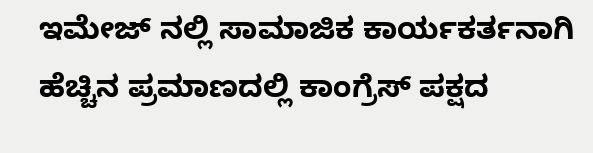ಇಮೇಜ್ ನಲ್ಲಿ ಸಾಮಾಜಿಕ ಕಾರ್ಯಕರ್ತನಾಗಿ ಹೆಚ್ಚಿನ ಪ್ರಮಾಣದಲ್ಲಿ ಕಾಂಗ್ರೆಸ್ ಪಕ್ಷದ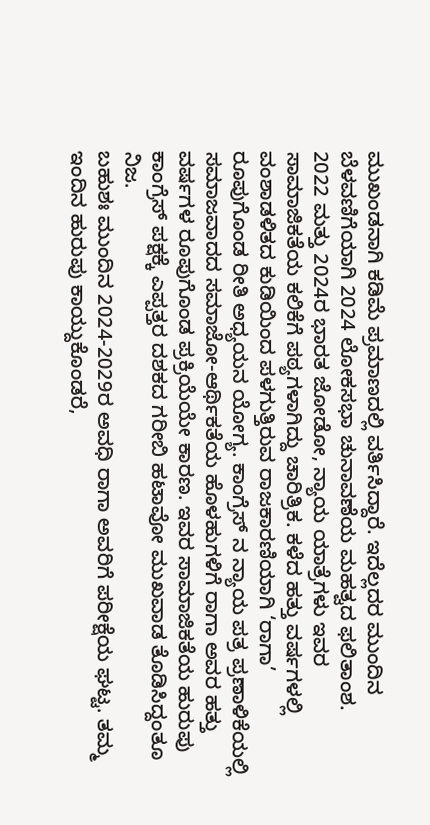ಮುಖಂಡನಾಗಿ ಕಡಿಮೆ ಪ್ರಮಾಣದಲ್ಲಿ ವರ್ತಿಸಿದ್ದಾರೆ. ಇದೆಲ್ಲದರ ಮುಂದಿನ ಬೆಳವಣಿಗೆಯಾಗಿ 2024 ಲೋಕಸಭಾ ಚುನಾವಣೆಯ ಮಹತ್ವದ ಫಲಿತಾಂಶ.
2022 ಮತ್ತು 2024ರ ಭಾರತ ಜೋಡೋ, ನ್ಯಾಯ ಯಾತ್ರೆಗಳು ಇವರ ಸಾಮಾಜಿಕತೆಯ ಕಲಿಕೆಗೆ ಪಠ್ಯಗಳಾಗಿದ್ದು ಚಾರಿತ್ರಿಕ. ಕಳೆದ ಹತ್ತು ವರ್ಷಗಳಲ್ಲಿ ವಂಶಾಡಳಿತದ ಕುಡಿಯಿಂದ ಪಳಗುತ್ತಿರುವ ರಾಜಕಾರಣಿಯಾಗಿ ‘ರಾಗಾ’ ರೂಪುಗೊಂಡ ರೀತಿ ಅಧ್ಯಯನ ಯೋಗ್ಯ. ಕಾಂಗ್ರೆಸ್ ನ ನ್ಯಾಯ ಪತ್ರ ಪ್ರಣಾಳಿಕೆಯಲ್ಲಿ ಸಮಾಜವಾದದ ಸಮಾಜೋ-ಆರ್ಥಿಕತೆಯ ಹೊಳಹುಗಳಿಗೆ ರಾಗಾ ಅವರ ಹತ್ತು ವರ್ಷಗಳ ರೂಪುಗೊಂಡ ಪ್ರಕ್ರಿಯೆಯೇ ಕಾರಣ. ಇವರ ಸಾಮಾಜಿಕತೆಯ ಹುರುಪು ಕಾಂಗ್ರೆಸ್ ಪಕ್ಷಕ್ಕೆ ಎಪ್ಪತ್ತರ ದಶಕದ ಗರೀಬಿ ಹಟಾವೋ ಮುಖವಾಡ ತೊಡಿಸಿದ್ದಂತೂ ನಿಜ.
ಬಹುಶಃ ಮುಂದಿನ 2024-2029ರ ಅವಧಿ ರಾಗಾ ಅವರಿಗೆ ಪರೀಕ್ಷೆಯ ಘಟ್ಟ. ತಮ್ಮ ಇಂದಿನ ಹುರುಪು ಕಾಯ್ದುಕೊಂಡರೆ,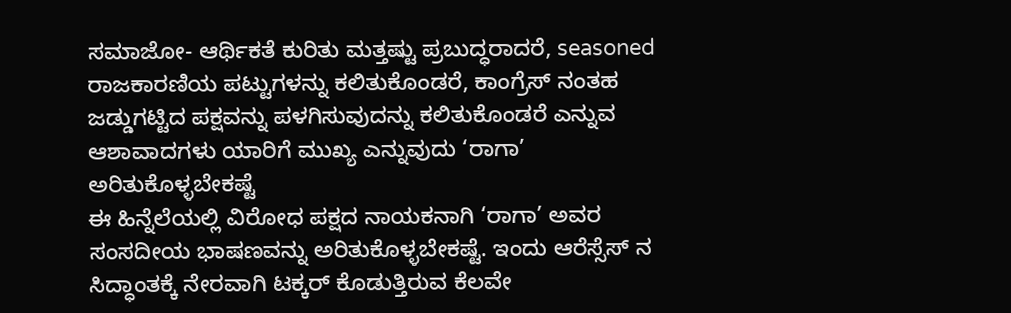ಸಮಾಜೋ- ಆರ್ಥಿಕತೆ ಕುರಿತು ಮತ್ತಷ್ಟು ಪ್ರಬುದ್ಧರಾದರೆ, seasoned ರಾಜಕಾರಣಿಯ ಪಟ್ಟುಗಳನ್ನು ಕಲಿತುಕೊಂಡರೆ, ಕಾಂಗ್ರೆಸ್ ನಂತಹ ಜಡ್ಡುಗಟ್ಟಿದ ಪಕ್ಷವನ್ನು ಪಳಗಿಸುವುದನ್ನು ಕಲಿತುಕೊಂಡರೆ ಎನ್ನುವ ಆಶಾವಾದಗಳು ಯಾರಿಗೆ ಮುಖ್ಯ ಎನ್ನುವುದು ‘ರಾಗಾ’ ಅರಿತುಕೊಳ್ಳಬೇಕಷ್ಟೆ
ಈ ಹಿನ್ನೆಲೆಯಲ್ಲಿ ವಿರೋಧ ಪಕ್ಷದ ನಾಯಕನಾಗಿ ‘ರಾಗಾ’ ಅವರ ಸಂಸದೀಯ ಭಾಷಣವನ್ನು ಅರಿತುಕೊಳ್ಳಬೇಕಷ್ಟೆ. ಇಂದು ಆರೆಸ್ಸೆಸ್ ನ ಸಿದ್ಧಾಂತಕ್ಕೆ ನೇರವಾಗಿ ಟಕ್ಕರ್ ಕೊಡುತ್ತಿರುವ ಕೆಲವೇ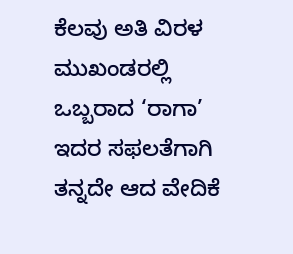ಕೆಲವು ಅತಿ ವಿರಳ ಮುಖಂಡರಲ್ಲಿ ಒಬ್ಬರಾದ ‘ರಾಗಾ’ ಇದರ ಸಫಲತೆಗಾಗಿ ತನ್ನದೇ ಆದ ವೇದಿಕೆ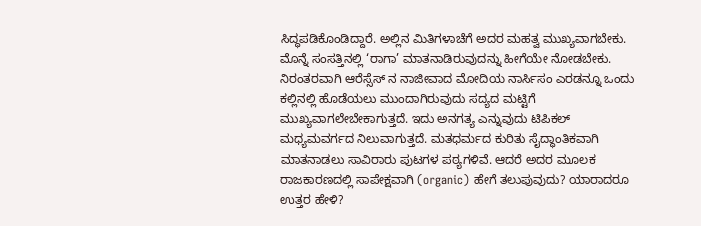ಸಿದ್ಧಪಡಿಕೊಂಡಿದ್ದಾರೆ. ಅಲ್ಲಿನ ಮಿತಿಗಳಾಚೆಗೆ ಅದರ ಮಹತ್ವ ಮುಖ್ಯವಾಗಬೇಕು.
ಮೊನ್ನೆ ಸಂಸತ್ತಿನಲ್ಲಿ ‘ರಾಗಾ’ ಮಾತನಾಡಿರುವುದನ್ನು ಹೀಗೆಯೇ ನೋಡಬೇಕು. ನಿರಂತರವಾಗಿ ಆರೆಸ್ಸೆಸ್ ನ ನಾಜೀವಾದ ಮೋದಿಯ ನಾರ್ಸಿಸಂ ಎರಡನ್ನೂ ಒಂದು ಕಲ್ಲಿನಲ್ಲಿ ಹೊಡೆಯಲು ಮುಂದಾಗಿರುವುದು ಸದ್ಯದ ಮಟ್ಟಿಗೆ ಮುಖ್ಯವಾಗಲೇಬೇಕಾಗುತ್ತದೆ. ಇದು ಅನಗತ್ಯ ಎನ್ನುವುದು ಟಿಪಿಕಲ್ ಮಧ್ಯಮವರ್ಗದ ನಿಲುವಾಗುತ್ತದೆ. ಮತಧರ್ಮದ ಕುರಿತು ಸೈದ್ಧಾಂತಿಕವಾಗಿ ಮಾತನಾಡಲು ಸಾವಿರಾರು ಪುಟಗಳ ಪಠ್ಯಗಳಿವೆ. ಆದರೆ ಅದರ ಮೂಲಕ ರಾಜಕಾರಣದಲ್ಲಿ ಸಾಪೇಕ್ಷವಾಗಿ (organic) ಹೇಗೆ ತಲುಪುವುದು? ಯಾರಾದರೂ ಉತ್ತರ ಹೇಳಿ?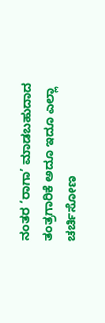ನಂತರ ‘ರಾಗಾ’ ಮಾಡಬಹುದಾದ ತಂತ್ರಗಾರಿಕೆ ಅದೂ ಇದೂ ಎಲ್ಲಾ ಚರ್ಚಿಸೋಣ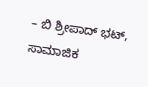– ಬಿ ಶ್ರೀಪಾದ್ ಭಟ್, ಸಾಮಾಜಿಕ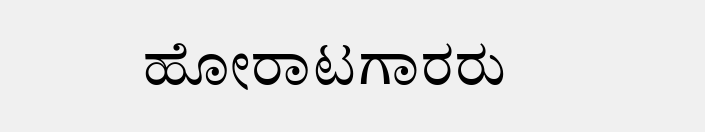ಹೋರಾಟಗಾರರು